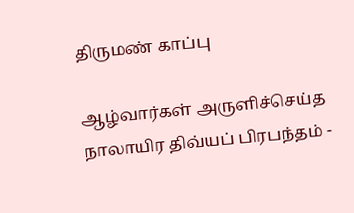திருமண் காப்பு

ஆழ்வார்கள் அருளிச்செய்த நாலாயிர திவ்யப் பிரபந்தம் -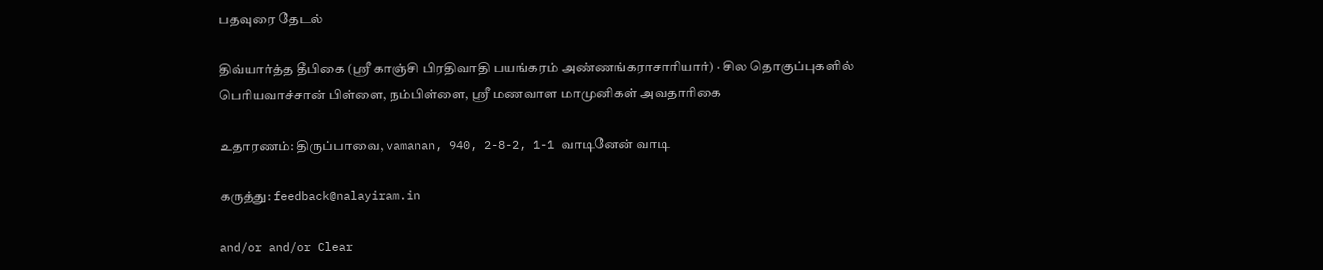பதவுரை தேடல்

திவ்யார்த்த தீபிகை (ஸ்ரீ காஞ்சி பிரதிவாதி பயங்கரம் அண்ணங்கராசாரியார்) · சில தொகுப்புகளில் பெரியவாச்சான் பிள்ளை, நம்பிள்ளை, ஸ்ரீ மணவாள மாமுனிகள் அவதாரிகை

உதாரணம்: திருப்பாவை, vamanan, 940, 2-8-2, 1-1 வாடினேன் வாடி

கருத்து: feedback@nalayiram.in

and/or and/or Clear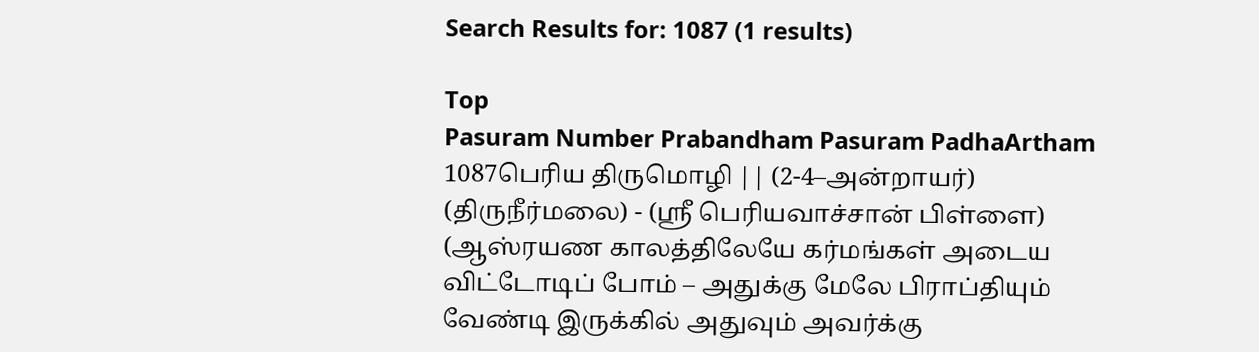Search Results for: 1087 (1 results)

Top
Pasuram Number Prabandham Pasuram PadhaArtham
1087பெரிய திருமொழி || (2-4–அன்றாயர்) (திருநீர்மலை) - (ஸ்ரீ பெரியவாச்சான் பிள்ளை) (ஆஸ்ரயண காலத்திலேயே கர்மங்கள் அடைய விட்டோடிப் போம் – அதுக்கு மேலே பிராப்தியும் வேண்டி இருக்கில் அதுவும் அவர்க்கு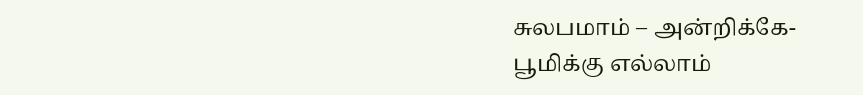சுலபமாம் – அன்றிக்கே-பூமிக்கு எல்லாம்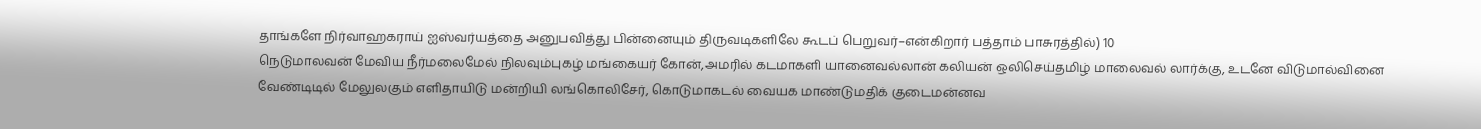தாங்களே நிர்வாஹகராய் ஐஸ்வர்யத்தை அனுபவித்து பின்னையும் திருவடிகளிலே கூடப் பெறுவர்–என்கிறார் பத்தாம் பாசுரத்தில்) 10
நெடுமாலவன் மேவிய நீர்மலைமேல் நிலவும்புகழ் மங்கையர் கோன்,அமரில் கடமாகளி யானைவல்லான் கலியன் ஒலிசெய்தமிழ் மாலைவல் லார்க்கு, உடனே விடுமால்வினை வேண்டிடில் மேலுலகும் எளிதாயிடு மன்றியி லங்கொலிசேர், கொடுமாகடல் வையக மாண்டுமதிக் குடைமன்னவ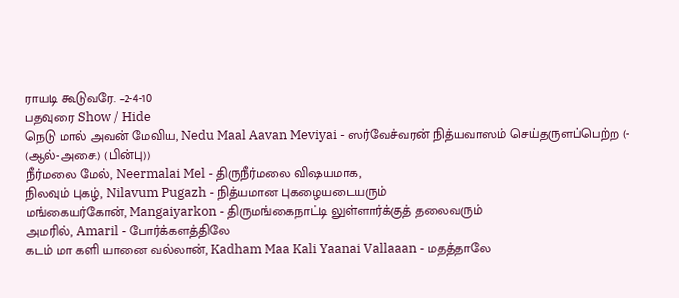ராயடி கூடுவரே. –2-4-10
பதவுரை Show / Hide
நெடு மால் அவன் மேவிய, Nedu Maal Aavan Meviyai - ஸர்வேச்வரன் நித்யவாஸம் செய்தருளப்பெற்ற (- (ஆல்-அசை.) (பின்பு))
நீர்மலை மேல், Neermalai Mel - திருநீர்மலை விஷயமாக,
நிலவும் புகழ், Nilavum Pugazh - நித்யமான புகழையடையரும்
மங்கையர்கோன், Mangaiyarkon - திருமங்கைநாட்டி லுள்ளார்க்குத் தலைவரும்
அமரில், Amaril - போர்க்களத்திலே
கடம் மா களி யானை வல்லான், Kadham Maa Kali Yaanai Vallaaan - மதத்தாலே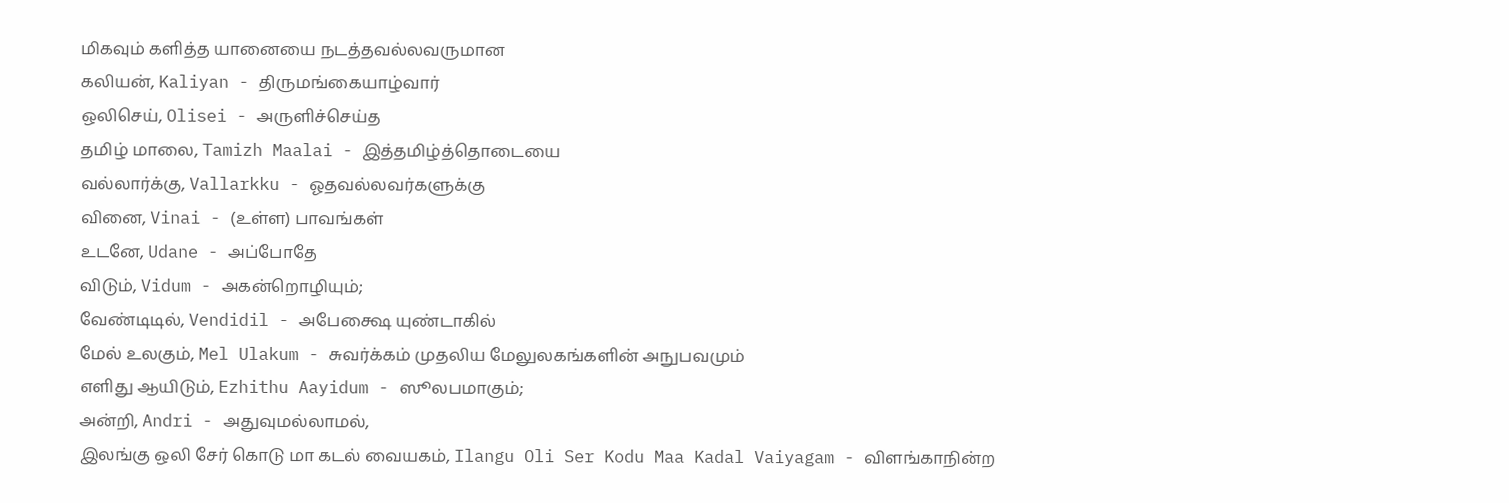மிகவும் களித்த யானையை நடத்தவல்லவருமான
கலியன், Kaliyan - திருமங்கையாழ்வார்
ஒலிசெய், Olisei - அருளிச்செய்த
தமிழ் மாலை, Tamizh Maalai - இத்தமிழ்த்தொடையை
வல்லார்க்கு, Vallarkku - ஓதவல்லவர்களுக்கு
வினை, Vinai - (உள்ள) பாவங்கள்
உடனே, Udane - அப்போதே
விடும், Vidum - அகன்றொழியும்;
வேண்டிடில், Vendidil - அபேக்ஷை யுண்டாகில்
மேல் உலகும், Mel Ulakum - சுவர்க்கம் முதலிய மேலுலகங்களின் அநுபவமும்
எளிது ஆயிடும், Ezhithu Aayidum - ஸூலபமாகும்;
அன்றி, Andri - அதுவுமல்லாமல்,
இலங்கு ஒலி சேர் கொடு மா கடல் வையகம், Ilangu Oli Ser Kodu Maa Kadal Vaiyagam - விளங்காநின்ற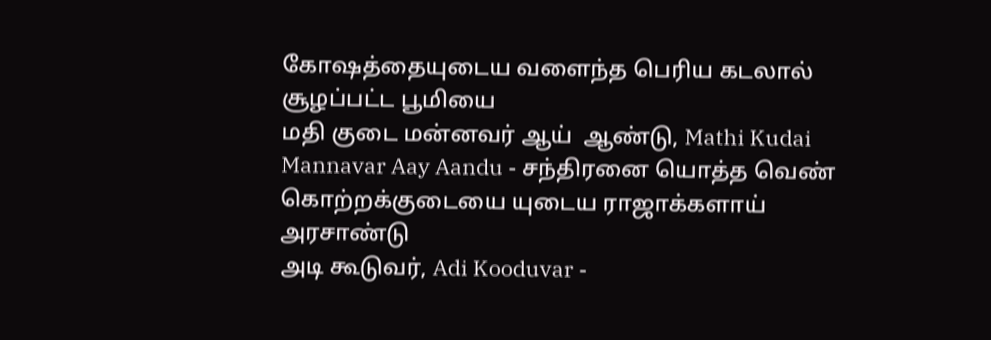கோஷத்தையுடைய வளைந்த பெரிய கடலால் சூழப்பட்ட பூமியை
மதி குடை மன்னவர் ஆய்  ஆண்டு, Mathi Kudai Mannavar Aay Aandu - சந்திரனை யொத்த வெண் கொற்றக்குடையை யுடைய ராஜாக்களாய் அரசாண்டு
அடி கூடுவர், Adi Kooduvar -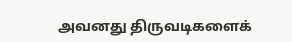அவனது திருவடிகளைக்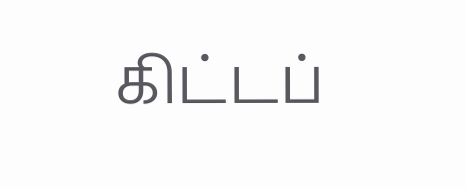கிட்டப்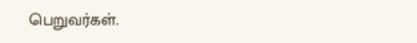பெறுவர்கள்.